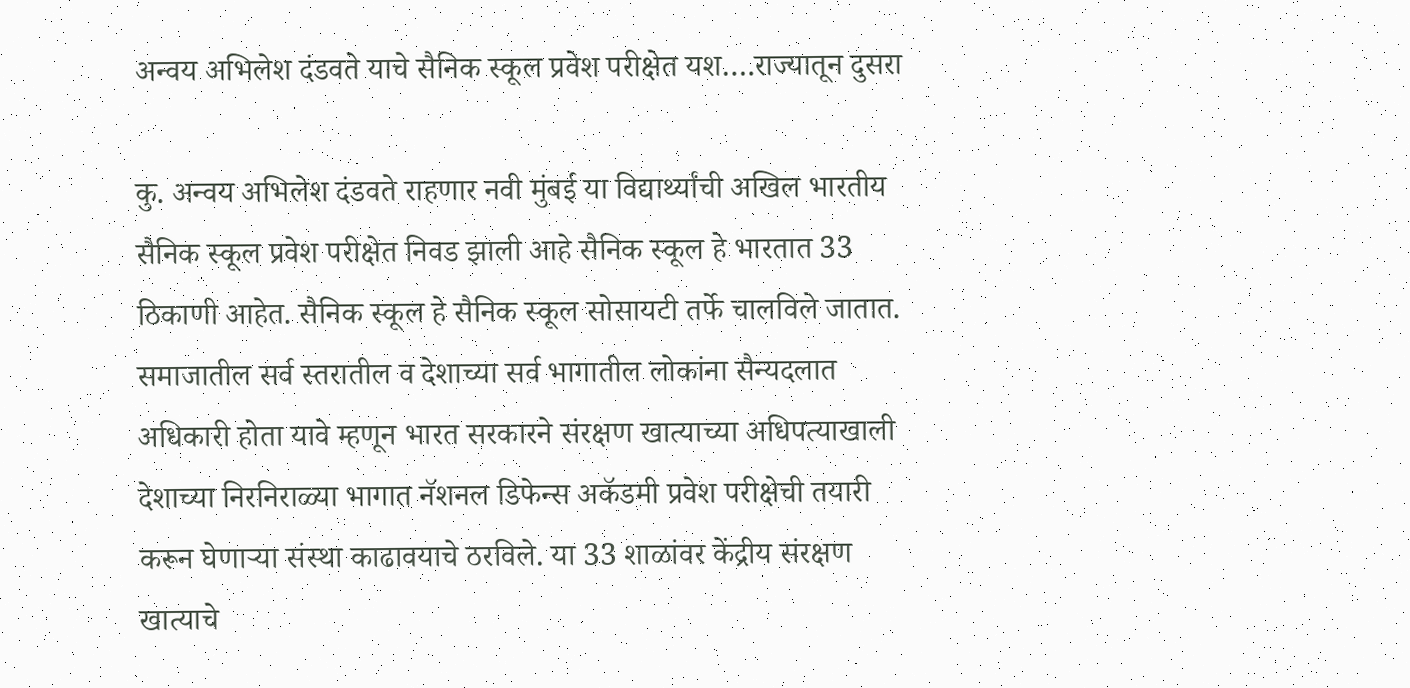अन्वय अभिलेश दंडवते याचे सैनिक स्कूल प्रवेश परीक्षेत यश….राज्यातून दुसरा

कु. अन्वय अभिलेश दंडवते राहणार नवी मुंबई या विद्यार्थ्यांची अखिल भारतीय सैनिक स्कूल प्रवेश परीक्षेत निवड झाली आहे सैनिक स्कूल हे भारतात 33 ठिकाणी आहेत. सैनिक स्कूल हे सैनिक स्कूल सोसायटी तर्फे चालविले जातात. समाजातील सर्व स्तरातील व देशाच्या सर्व भागातील लोकांना सैन्यदलात अधिकारी होता यावे म्हणून भारत सरकारने संरक्षण खात्याच्या अधिपत्याखाली देशाच्या निरनिराळ्या भागात नॅशनल डिफेन्स अकॅडमी प्रवेश परीक्षेची तयारी करून घेणाऱ्या संस्था काढावयाचे ठरविले. या 33 शाळांवर केंद्रीय संरक्षण खात्याचे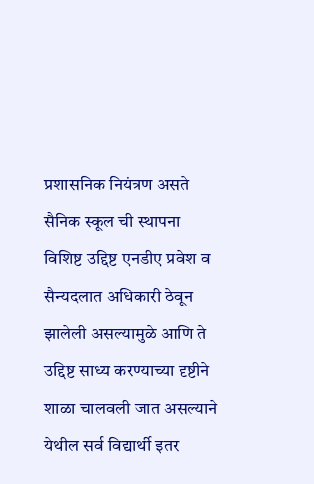प्रशासनिक नियंत्रण असते सैनिक स्कूल ची स्थापना विशिष्ट उद्दिष्ट एनडीए प्रवेश व सैन्यदलात अधिकारी ठेवून झालेली असल्यामुळे आणि ते उद्दिष्ट साध्य करण्याच्या दृष्टीने शाळा चालवली जात असल्याने येथील सर्व विद्यार्थी इतर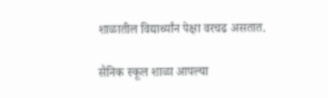शाळातील विद्यार्थ्यांन पेक्षा वरचढ असतात.

सैनिक स्कूल शाळा आपल्या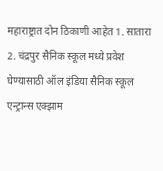महाराष्ट्रात दोन ठिकाणी आहेत 1. सातारा 2. चंद्रपुर सैनिक स्कूल मध्ये प्रवेश घेण्यासाठी ऑल इंडिया सैनिक स्कूल एन्ट्रान्स एक्झाम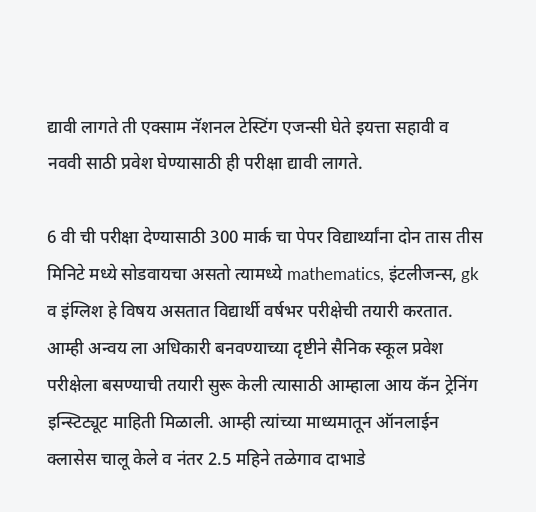द्यावी लागते ती एक्साम नॅशनल टेस्टिंग एजन्सी घेते इयत्ता सहावी व नववी साठी प्रवेश घेण्यासाठी ही परीक्षा द्यावी लागते.

6 वी ची परीक्षा देण्यासाठी 300 मार्क चा पेपर विद्यार्थ्यांना दोन तास तीस मिनिटे मध्ये सोडवायचा असतो त्यामध्ये mathematics, इंटलीजन्स, gk व इंग्लिश हे विषय असतात विद्यार्थी वर्षभर परीक्षेची तयारी करतात. आम्ही अन्वय ला अधिकारी बनवण्याच्या दृष्टीने सैनिक स्कूल प्रवेश परीक्षेला बसण्याची तयारी सुरू केली त्यासाठी आम्हाला आय कॅन ट्रेनिंग इन्स्टिट्यूट माहिती मिळाली. आम्ही त्यांच्या माध्यमातून ऑनलाईन क्लासेस चालू केले व नंतर 2.5 महिने तळेगाव दाभाडे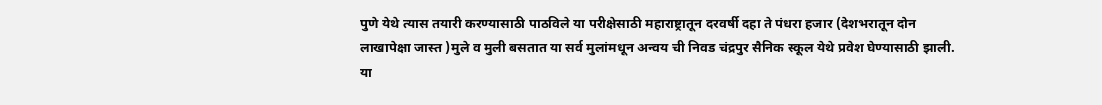पुणे येथे त्यास तयारी करण्यासाठी पाठविले या परीक्षेसाठी महाराष्ट्रातून दरवर्षी दहा ते पंधरा हजार (देशभरातून दोन लाखापेक्षा जास्त )मुले व मुली बसतात या सर्व मुलांमधून अन्वय ची निवड चंद्रपुर सैनिक स्कूल येथे प्रवेश घेण्यासाठी झाली. या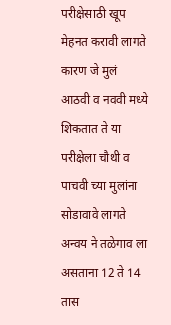परीक्षेसाठी खूप मेहनत करावी लागते कारण जे मुलं आठवी व नववी मध्ये शिकतात ते या परीक्षेला चौथी व पाचवी च्या मुलांना सोडावावे लागते अन्वय ने तळेगाव ला असताना 12 ते 14 तास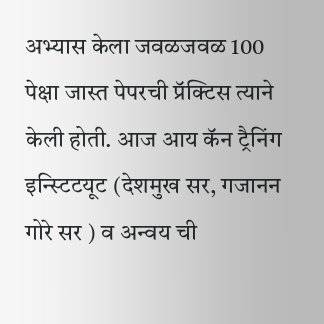अभ्यास केला जवळजवळ 100 पेक्षा जास्त पेपरची प्रॅक्टिस त्याने केली होती. आज आय कॅन ट्रैनिंग इन्स्टिटयूट (देशमुख सर, गजानन गोरे सर ) व अन्वय ची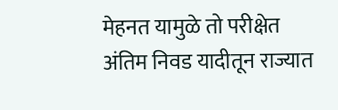मेहनत यामुळे तो परीक्षेत अंतिम निवड यादीतून राज्यात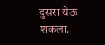दुसरा येऊ शकला.